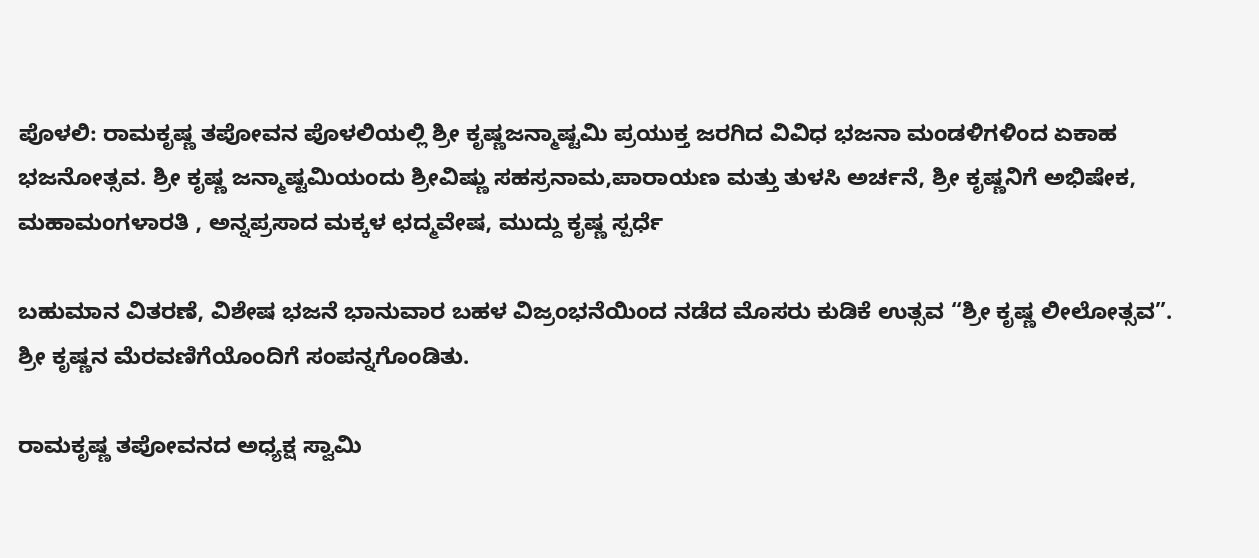ಪೊಳಲಿ: ರಾಮಕೃಷ್ಣ ತಪೋವನ ಪೊಳಲಿಯಲ್ಲಿ ಶ್ರೀ ಕೃಷ್ಣಜನ್ಮಾಷ್ಟಮಿ ಪ್ರಯುಕ್ತ ಜರಗಿದ ವಿವಿಧ ಭಜನಾ ಮಂಡಳಿಗಳಿಂದ ಏಕಾಹ ಭಜನೋತ್ಸವ. ಶ್ರೀ ಕೃಷ್ಣ ಜನ್ಮಾಷ್ಟಮಿಯಂದು ಶ್ರೀವಿಷ್ಣು ಸಹಸ್ರನಾಮ,ಪಾರಾಯಣ ಮತ್ತು ತುಳಸಿ ಅರ್ಚನೆ, ಶ್ರೀ ಕೃಷ್ಣನಿಗೆ ಅಭಿಷೇಕ, ಮಹಾಮಂಗಳಾರತಿ , ಅನ್ನಪ್ರಸಾದ ಮಕ್ಕಳ ಛದ್ಮವೇಷ, ಮುದ್ದು ಕೃಷ್ಣ ಸ್ಪರ್ಧೆ

ಬಹುಮಾನ ವಿತರಣೆ, ವಿಶೇಷ ಭಜನೆ ಭಾನುವಾರ ಬಹಳ ವಿಜ್ರಂಭನೆಯಿಂದ ನಡೆದ ಮೊಸರು ಕುಡಿಕೆ ಉತ್ಸವ “ಶ್ರೀ ಕೃಷ್ಣ ಲೀಲೋತ್ಸವ”. ಶ್ರೀ ಕೃಷ್ಣನ ಮೆರವಣಿಗೆಯೊಂದಿಗೆ ಸಂಪನ್ನಗೊಂಡಿತು.

ರಾಮಕೃಷ್ಣ ತಪೋವನದ ಅಧ್ಯಕ್ಷ ಸ್ವಾಮಿ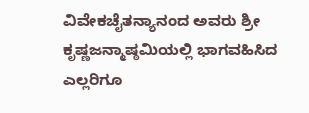ವಿವೇಕಚೈತನ್ಯಾನಂದ ಅವರು ಶ್ರೀ ಕೃಷ್ಣಜನ್ಮಾಷ್ಠಮಿಯಲ್ಲಿ ಭಾಗವಹಿಸಿದ ಎಲ್ಲರಿಗೂ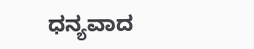ಧನ್ಯವಾದ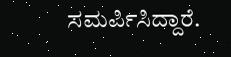ಸಮರ್ಪಿಸಿದ್ದಾರೆ.